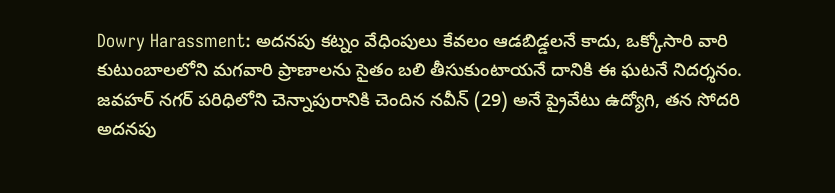Dowry Harassment: అదనపు కట్నం వేధింపులు కేవలం ఆడబిడ్డలనే కాదు, ఒక్కోసారి వారి కుటుంబాలలోని మగవారి ప్రాణాలను సైతం బలి తీసుకుంటాయనే దానికి ఈ ఘటనే నిదర్శనం. జవహర్ నగర్ పరిధిలోని చెన్నాపురానికి చెందిన నవీన్ (29) అనే ప్రైవేటు ఉద్యోగి, తన సోదరి అదనపు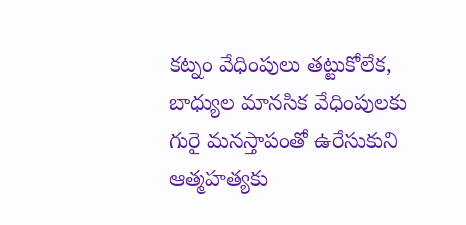కట్నం వేధింపులు తట్టుకోలేక, బాధ్యుల మానసిక వేధింపులకు గురై మనస్తాపంతో ఉరేసుకుని ఆత్మహత్యకు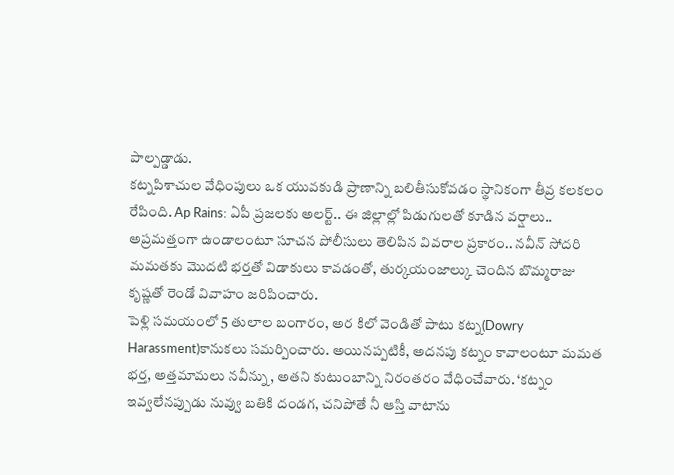పాల్పడ్డాడు.
కట్నపిశాచుల వేధింపులు ఒక యువకుడి ప్రాణాన్ని బలితీసుకోవడం స్థానికంగా తీవ్ర కలకలం రేపింది. Ap Rains: ఏపీ ప్రజలకు అలర్ట్.. ఈ జిల్లాల్లో పిడుగులతో కూడిన వర్షాలు.. అప్రమత్తంగా ఉండాలంటూ సూచన పోలీసులు తెలిపిన వివరాల ప్రకారం.. నవీన్ సోదరి మమతకు మొదటి భర్తతో విడాకులు కావడంతో, తుర్కయంజాల్కు చెందిన బొమ్మరాజు కృష్ణతో రెండో వివాహం జరిపించారు.
పెళ్లి సమయంలో 5 తులాల బంగారం, అర కిలో వెండితో పాటు కట్న(Dowry Harassment)కానుకలు సమర్పించారు. అయినప్పటికీ, అదనపు కట్నం కావాలంటూ మమత భర్త, అత్తమామలు నవీన్ను, అతని కుటుంబాన్ని నిరంతరం వేధించేవారు. ‘కట్నం ఇవ్వలేనప్పుడు నువ్వు బతికి దండగ, చనిపోతే నీ ఆస్తి వాటాను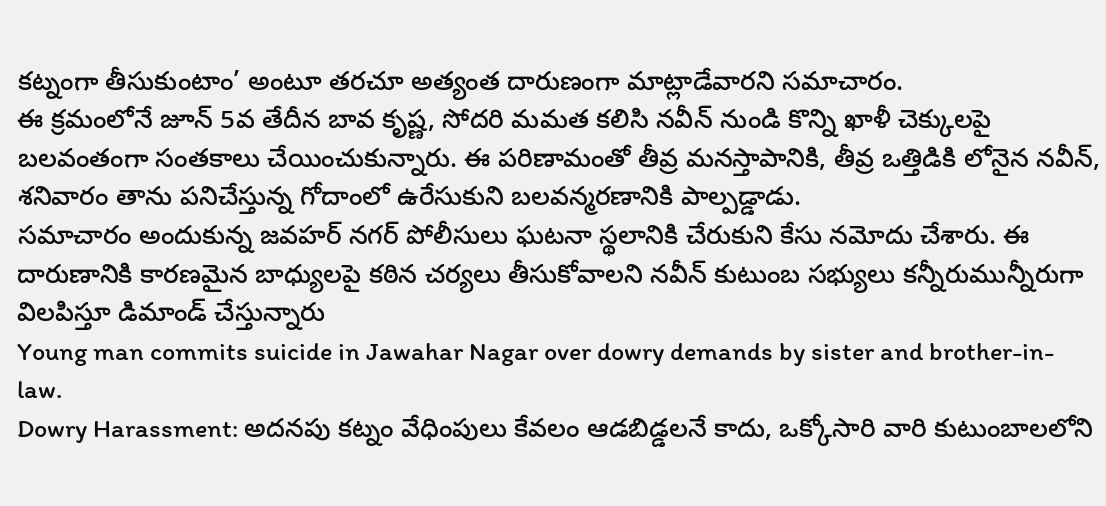కట్నంగా తీసుకుంటాం’ అంటూ తరచూ అత్యంత దారుణంగా మాట్లాడేవారని సమాచారం.
ఈ క్రమంలోనే జూన్ 5వ తేదీన బావ కృష్ణ, సోదరి మమత కలిసి నవీన్ నుండి కొన్ని ఖాళీ చెక్కులపై బలవంతంగా సంతకాలు చేయించుకున్నారు. ఈ పరిణామంతో తీవ్ర మనస్తాపానికి, తీవ్ర ఒత్తిడికి లోనైన నవీన్, శనివారం తాను పనిచేస్తున్న గోదాంలో ఉరేసుకుని బలవన్మరణానికి పాల్పడ్డాడు.
సమాచారం అందుకున్న జవహర్ నగర్ పోలీసులు ఘటనా స్థలానికి చేరుకుని కేసు నమోదు చేశారు. ఈ దారుణానికి కారణమైన బాధ్యులపై కఠిన చర్యలు తీసుకోవాలని నవీన్ కుటుంబ సభ్యులు కన్నీరుమున్నీరుగా విలపిస్తూ డిమాండ్ చేస్తున్నారు
Young man commits suicide in Jawahar Nagar over dowry demands by sister and brother-in-law.
Dowry Harassment: అదనపు కట్నం వేధింపులు కేవలం ఆడబిడ్డలనే కాదు, ఒక్కోసారి వారి కుటుంబాలలోని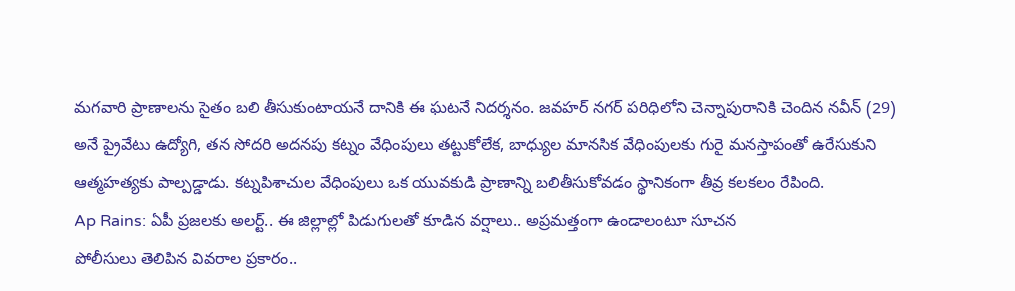మగవారి ప్రాణాలను సైతం బలి తీసుకుంటాయనే దానికి ఈ ఘటనే నిదర్శనం. జవహర్ నగర్ పరిధిలోని చెన్నాపురానికి చెందిన నవీన్ (29) అనే ప్రైవేటు ఉద్యోగి, తన సోదరి అదనపు కట్నం వేధింపులు తట్టుకోలేక, బాధ్యుల మానసిక వేధింపులకు గురై మనస్తాపంతో ఉరేసుకుని ఆత్మహత్యకు పాల్పడ్డాడు. కట్నపిశాచుల వేధింపులు ఒక యువకుడి ప్రాణాన్ని బలితీసుకోవడం స్థానికంగా తీవ్ర కలకలం రేపింది.
Ap Rains: ఏపీ ప్రజలకు అలర్ట్.. ఈ జిల్లాల్లో పిడుగులతో కూడిన వర్షాలు.. అప్రమత్తంగా ఉండాలంటూ సూచన
పోలీసులు తెలిపిన వివరాల ప్రకారం..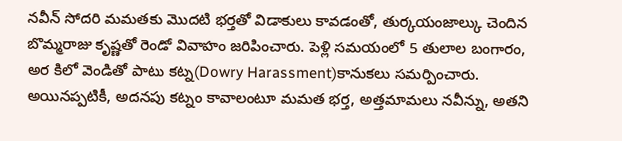నవీన్ సోదరి మమతకు మొదటి భర్తతో విడాకులు కావడంతో, తుర్కయంజాల్కు చెందిన బొమ్మరాజు కృష్ణతో రెండో వివాహం జరిపించారు. పెళ్లి సమయంలో 5 తులాల బంగారం, అర కిలో వెండితో పాటు కట్న(Dowry Harassment)కానుకలు సమర్పించారు. అయినప్పటికీ, అదనపు కట్నం కావాలంటూ మమత భర్త, అత్తమామలు నవీన్ను, అతని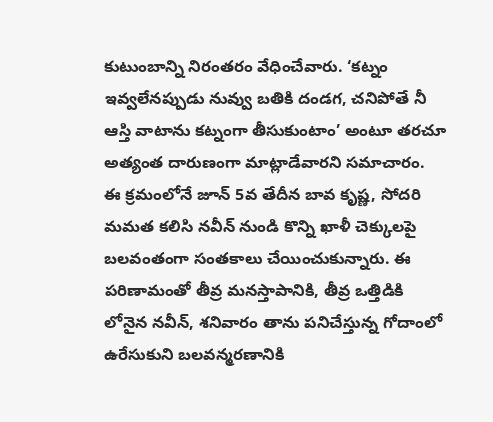కుటుంబాన్ని నిరంతరం వేధించేవారు. ‘కట్నం ఇవ్వలేనప్పుడు నువ్వు బతికి దండగ, చనిపోతే నీ ఆస్తి వాటాను కట్నంగా తీసుకుంటాం’ అంటూ తరచూ అత్యంత దారుణంగా మాట్లాడేవారని సమాచారం.
ఈ క్రమంలోనే జూన్ 5వ తేదీన బావ కృష్ణ, సోదరి మమత కలిసి నవీన్ నుండి కొన్ని ఖాళీ చెక్కులపై బలవంతంగా సంతకాలు చేయించుకున్నారు. ఈ పరిణామంతో తీవ్ర మనస్తాపానికి, తీవ్ర ఒత్తిడికి లోనైన నవీన్, శనివారం తాను పనిచేస్తున్న గోదాంలో ఉరేసుకుని బలవన్మరణానికి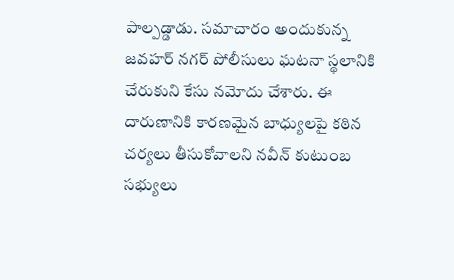పాల్పడ్డాడు. సమాచారం అందుకున్న జవహర్ నగర్ పోలీసులు ఘటనా స్థలానికి చేరుకుని కేసు నమోదు చేశారు. ఈ దారుణానికి కారణమైన బాధ్యులపై కఠిన చర్యలు తీసుకోవాలని నవీన్ కుటుంబ సభ్యులు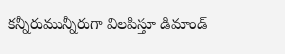కన్నీరుమున్నీరుగా విలపిస్తూ డిమాండ్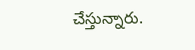చేస్తున్నారు.